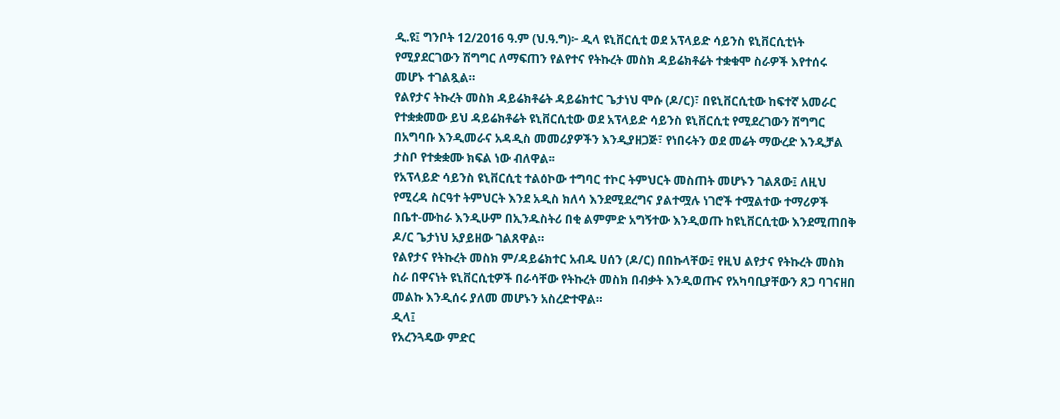ዲ.ዩ፤ ግንቦት 12/2016 ዓ.ም (ህ.ዓ.ግ)፦ ዲላ ዩኒቨርሲቲ ወደ አፕላይድ ሳይንስ ዩኒቨርሲቲነት የሚያደርገውን ሽግግር ለማፍጠን የልየተና የትኩረት መስክ ዳይሬክቶሬት ተቋቁሞ ስራዎች እየተሰሩ መሆኑ ተገልጿል።
የልየታና ትኩረት መስክ ዳይሬክቶሬት ዳይሬክተር ጌታነህ ሞሱ (ዶ/ር)፣ በዩኒቨርሲቲው ከፍተኛ አመራር የተቋቋመው ይህ ዳይሬክቶሬት ዩኒቨርሲቲው ወደ አፕላይድ ሳይንስ ዩኒቨርሲቲ የሚደረገውን ሽግግር በአግባቡ እንዲመራና አዳዲስ መመሪያዎችን እንዲያዘጋጅ፣ የነበሩትን ወደ መሬት ማውረድ እንዲቻል ታስቦ የተቋቋሙ ክፍል ነው ብለዋል፡፡
የአፕላይድ ሳይንስ ዩኒቨርሲቲ ተልዕኮው ተግባር ተኮር ትምህርት መስጠት መሆኑን ገልጸው፤ ለዚህ የሚረዳ ስርዓተ ትምህርት እንደ አዲስ ክለሳ እንደሚደረግና ያልተሟሉ ነገሮች ተሟልተው ተማሪዎች በቤተ-ሙከራ እንዲሁም በኢንዱስትሪ በቂ ልምምድ አግኝተው እንዲወጡ ከዩኒቨርሲቲው እንደሚጠበቅ ዶ/ር ጌታነህ አያይዘው ገልጸዋል።
የልየታና የትኩረት መስክ ም/ዳይሬክተር አብዱ ሀሰን (ዶ/ር) በበኩላቸው፤ የዚህ ልየታና የትኩረት መስክ ስራ በዋናነት ዩኒቨርሲቲዎች በራሳቸው የትኩረት መስክ በብቃት እንዲወጡና የአካባቢያቸውን ጸጋ ባገናዘበ መልኩ እንዲሰሩ ያለመ መሆኑን አስረድተዋል።
ዲላ፤
የአረንጓዴው ምድር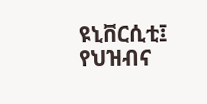ዩኒቨርሲቲ፤
የህዝብና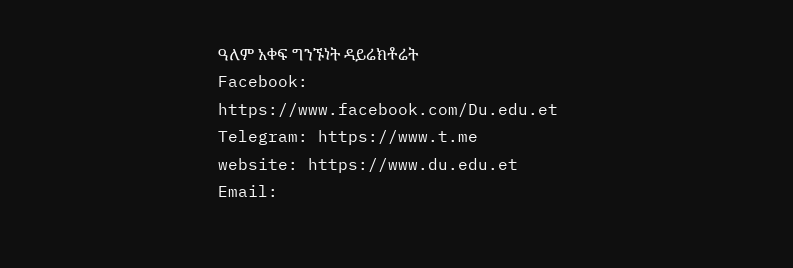ዓለም አቀፍ ግንኙነት ዳይሬክቶሬት
Facebook:
https://www.facebook.com/Du.edu.et
Telegram: https://www.t.me
website: https://www.du.edu.et
Email: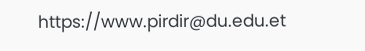https://www.pirdir@du.edu.et